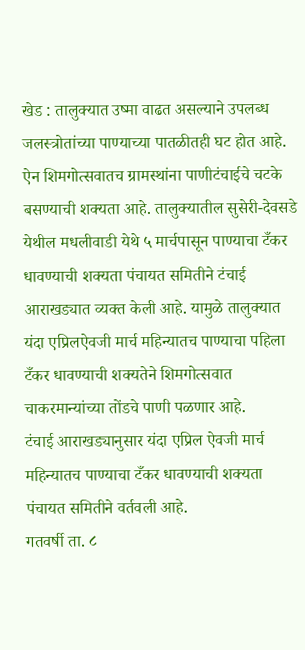खेड : तालुक्यात उष्मा वाढत असल्याने उपलब्ध जलस्त्रोतांच्या पाण्याच्या पातळीतही घट होत आहे. ऐन शिमगोत्सवातच ग्रामस्थांना पाणीटंचाईचे चटके बसण्याची शक्यता आहे. तालुक्यातील सुसेरी-देवसडे येथील मधलीवाडी येथे ५ मार्चपासून पाण्याचा टँकर धावण्याची शक्यता पंचायत समितीने टंचाई आराखड्यात व्यक्त केली आहे. यामुळे तालुक्यात यंदा एप्रिलऐवजी मार्च महिन्यातच पाण्याचा पहिला टँकर धावण्याची शक्यतेने शिमगोत्सवात चाकरमान्यांच्या तोंडचे पाणी पळणार आहे.
टंचाई आराखड्यानुसार यंदा एप्रिल ऐवजी मार्च महिन्यातच पाण्याचा टँकर धावण्याची शक्यता पंचायत समितीने वर्तवली आहे.
गतवर्षी ता. ८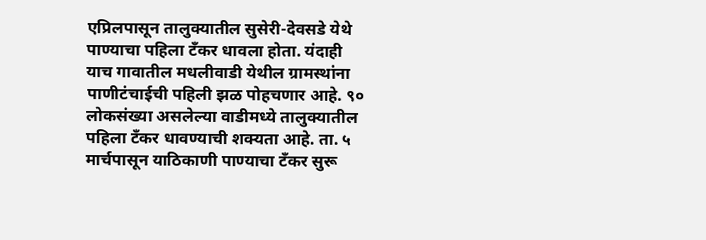एप्रिलपासून तालुक्यातील सुसेरी-देवसडे येथे पाण्याचा पहिला टँकर धावला होता. यंदाही याच गावातील मधलीवाडी येथील ग्रामस्थांना पाणीटंचाईची पहिली झळ पोहचणार आहे. ९० लोकसंख्या असलेल्या वाडीमध्ये तालुक्यातील पहिला टँकर धावण्याची शक्यता आहे. ता. ५ मार्चपासून याठिकाणी पाण्याचा टँकर सुरू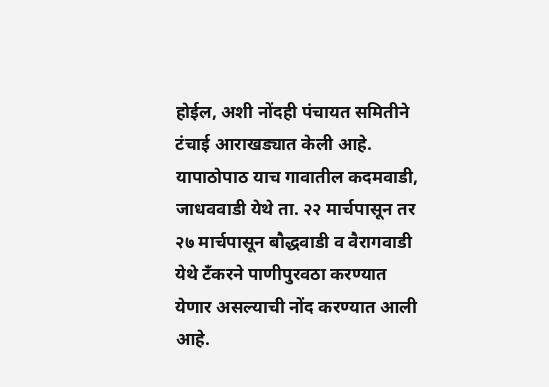होईल, अशी नोंदही पंचायत समितीने टंचाई आराखड्यात केली आहे. यापाठोपाठ याच गावातील कदमवाडी, जाधववाडी येथे ता. २२ मार्चपासून तर २७ मार्चपासून बौद्धवाडी व वैरागवाडी येथे टँकरने पाणीपुरवठा करण्यात येणार असल्याची नोंद करण्यात आली आहे.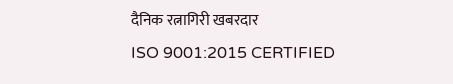दैनिक रत्नागिरी खबरदार
ISO 9001:2015 CERTIFIED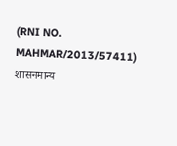(RNI NO. MAHMAR/2013/57411)
शासनमान्य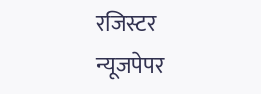रजिस्टर न्यूजपेपर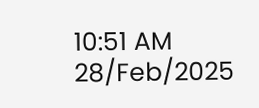10:51 AM 28/Feb/2025